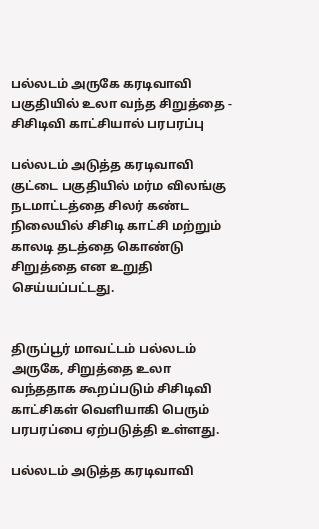பல்லடம் அருகே கரடிவாவி பகுதியில் உலா வந்த சிறுத்தை - சிசிடிவி காட்சியால் பரபரப்பு

பல்லடம் அடுத்த கரடிவாவி குட்டை பகுதியில் மர்ம விலங்கு நடமாட்டத்தை சிலர் கண்ட நிலையில் சிசிடி காட்சி மற்றும் காலடி தடத்தை கொண்டு சிறுத்தை என உறுதி செய்யப்பட்டது.


திருப்பூர் மாவட்டம் பல்லடம் அருகே, சிறுத்தை உலா வந்ததாக கூறப்படும் சிசிடிவி காட்சிகள் வெளியாகி பெரும் பரபரப்பை ஏற்படுத்தி உள்ளது.

பல்லடம் அடுத்த கரடிவாவி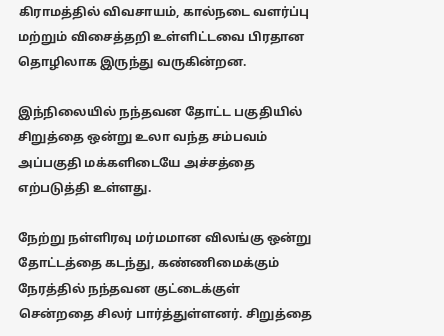கிராமத்தில் விவசாயம், கால்நடை வளர்ப்பு மற்றும் விசைத்தறி உள்ளிட்டவை பிரதான தொழிலாக இருந்து வருகின்றன.

இந்நிலையில் நந்தவன தோட்ட பகுதியில் சிறுத்தை ஒன்று உலா வந்த சம்பவம் அப்பகுதி மக்களிடையே அச்சத்தை எற்படுத்தி உள்ளது.

நேற்று நள்ளிரவு மர்மமான விலங்கு ஒன்று தோட்டத்தை கடந்து, கண்ணிமைக்கும் நேரத்தில் நந்தவன குட்டைக்குள் சென்றதை சிலர் பார்த்துள்ளனர். சிறுத்தை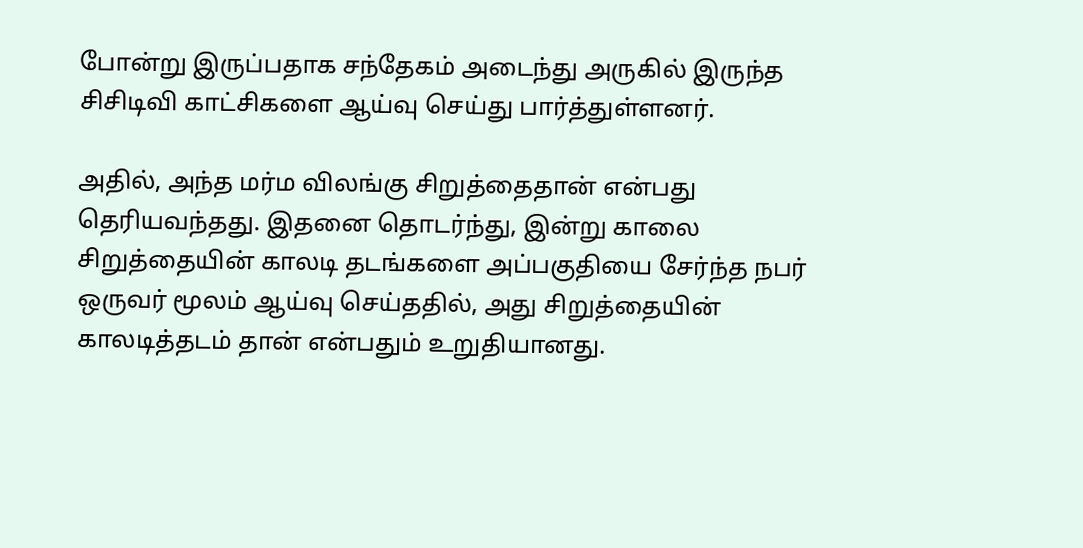போன்று இருப்பதாக சந்தேகம் அடைந்து அருகில் இருந்த சிசிடிவி காட்சிகளை ஆய்வு செய்து பார்த்துள்ளனர்.

அதில், அந்த மர்ம விலங்கு சிறுத்தைதான் என்பது தெரியவந்தது. இதனை தொடர்ந்து, இன்று காலை சிறுத்தையின் காலடி தடங்களை அப்பகுதியை சேர்ந்த நபர் ஒருவர் மூலம் ஆய்வு செய்ததில், அது சிறுத்தையின் காலடித்தடம் தான் என்பதும் உறுதியானது.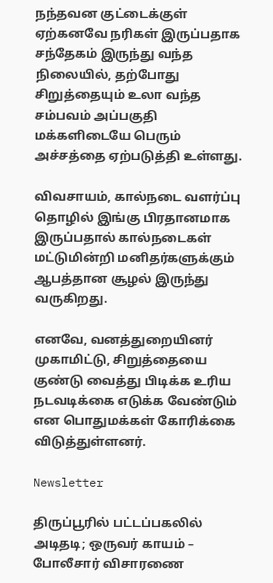நந்தவன குட்டைக்குள் ஏற்கனவே நரிகள் இருப்பதாக சந்தேகம் இருந்து வந்த நிலையில், தற்போது சிறுத்தையும் உலா வந்த சம்பவம் அப்பகுதி மக்களிடையே பெரும் அச்சத்தை ஏற்படுத்தி உள்ளது.

விவசாயம், கால்நடை வளர்ப்பு தொழில் இங்கு பிரதானமாக இருப்பதால் கால்நடைகள் மட்டுமின்றி மனிதர்களுக்கும் ஆபத்தான சூழல் இருந்து வருகிறது.

எனவே, வனத்துறையினர் முகாமிட்டு, சிறுத்தையை குண்டு வைத்து பிடிக்க உரிய நடவடிக்கை எடுக்க வேண்டும் என பொதுமக்கள் கோரிக்கை விடுத்துள்ளனர்.

Newsletter

திருப்பூரில் பட்டப்பகலில் அடிதடி; ஒருவர் காயம் – போலீசார் விசாரணை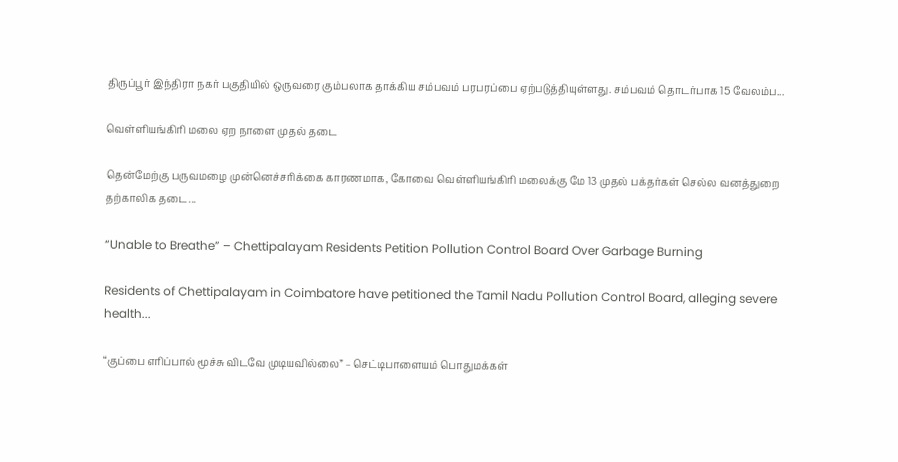திருப்பூர் இந்திரா நகர் பகுதியில் ஒருவரை கும்பலாக தாக்கிய சம்பவம் பரபரப்பை ஏற்படுத்தியுள்ளது. சம்பவம் தொடர்பாக 15 வேலம்ப...

வெள்ளியங்கிரி மலை ஏற நாளை முதல் தடை

தென்மேற்கு பருவமழை முன்னெச்சரிக்கை காரணமாக, கோவை வெள்ளியங்கிரி மலைக்கு மே 13 முதல் பக்தர்கள் செல்ல வனத்துறை தற்காலிக தடை...

“Unable to Breathe” – Chettipalayam Residents Petition Pollution Control Board Over Garbage Burning

Residents of Chettipalayam in Coimbatore have petitioned the Tamil Nadu Pollution Control Board, alleging severe health...

“குப்பை எரிப்பால் மூச்சு விடவே முடியவில்லை” – செட்டிபாளையம் பொதுமக்கள்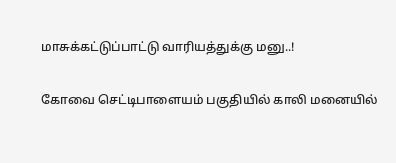மாசுக்கட்டுப்பாட்டு வாரியத்துக்கு மனு..!

கோவை செட்டிபாளையம் பகுதியில் காலி மனையில்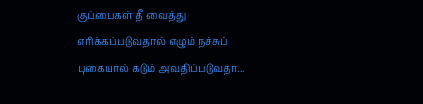குப்பைகள் தீ வைத்து எரிக்கப்படுவதால் எழும் நச்சுப் புகையால் கடும் அவதிப்படுவதா...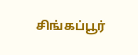சிங்கப்பூர்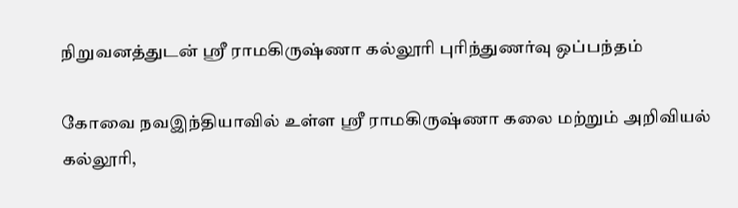நிறுவனத்துடன் ஸ்ரீ ராமகிருஷ்ணா கல்லூரி புரிந்துணர்வு ஒப்பந்தம்

கோவை நவஇந்தியாவில் உள்ள ஸ்ரீ ராமகிருஷ்ணா கலை மற்றும் அறிவியல் கல்லூரி,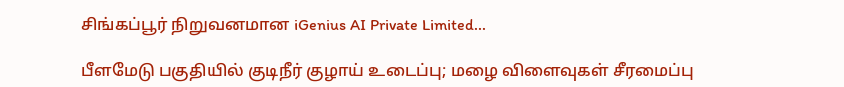சிங்கப்பூர் நிறுவனமான iGenius AI Private Limited...

பீளமேடு பகுதியில் குடிநீர் குழாய் உடைப்பு; மழை விளைவுகள் சீரமைப்பு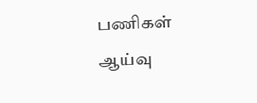பணிகள் ஆய்வு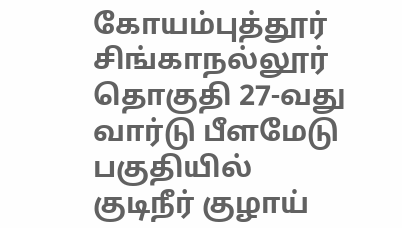கோயம்புத்தூர் சிங்காநல்லூர் தொகுதி 27-வது வார்டு பீளமேடு பகுதியில் குடிநீர் குழாய்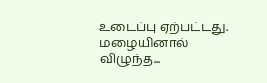உடைப்பு ஏற்பட்டது. மழையினால் விழுந்த...